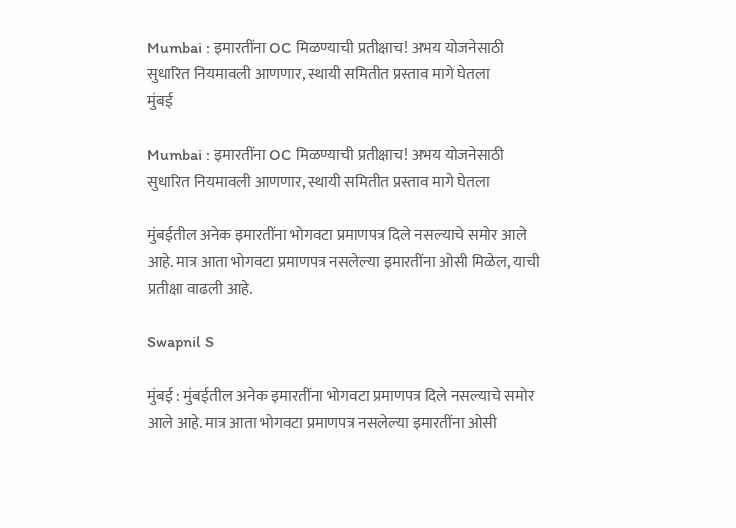Mumbai : इमारतींना OC मिळण्याची प्रतीक्षाच! अभय योजनेसाठी सुधारित नियमावली आणणार, स्थायी समितीत प्रस्ताव मागे घेतला
मुंबई

Mumbai : इमारतींना OC मिळण्याची प्रतीक्षाच! अभय योजनेसाठी सुधारित नियमावली आणणार, स्थायी समितीत प्रस्ताव मागे घेतला

मुंबईतील अनेक इमारतींना भोगवटा प्रमाणपत्र दिले नसल्याचे समोर आले आहे. मात्र आता भोगवटा प्रमाणपत्र नसलेल्या इमारतींना ओसी मिळेल, याची प्रतीक्षा वाढली आहे.

Swapnil S

मुंबई : मुंबईतील अनेक इमारतींना भोगवटा प्रमाणपत्र दिले नसल्याचे समोर आले आहे. मात्र आता भोगवटा प्रमाणपत्र नसलेल्या इमारतींना ओसी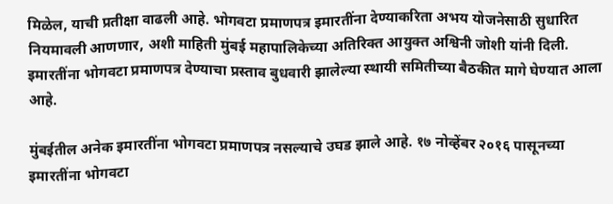मिळेल, याची प्रतीक्षा वाढली आहे. भोगवटा प्रमाणपत्र इमारतींना देण्याकरिता अभय योजनेसाठी सुधारित नियमावली आणणार, अशी माहिती मुंबई महापालिकेच्या अतिरिक्त आयुक्त अश्विनी जोशी यांनी दिली. इमारतींना भोगवटा प्रमाणपत्र देण्याचा प्रस्ताव बुधवारी झालेल्या स्थायी समितीच्या बैठकीत मागे घेण्यात आला आहे.

मुंबईतील अनेक इमारतींना भोगवटा प्रमाणपत्र नसल्याचे उघड झाले आहे. १७ नोव्हेंबर २०१६ पासूनच्या इमारतींना भोगवटा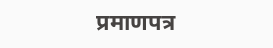प्रमाणपत्र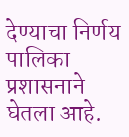देण्याचा निर्णय पालिका प्रशासनाने घेतला आहे.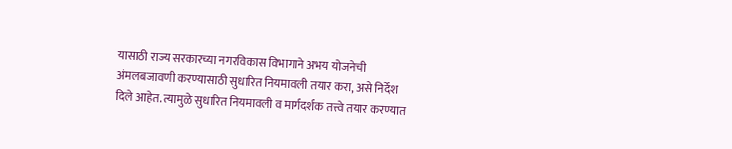यासाठी राज्य सरकारच्या नगरविकास विभागाने अभय योजनेची अंमलबजावणी करण्यासाठी सुधारित नियमावली तयार करा, असे निर्देश दिले आहेत. त्यामुळे सुधारित नियमावली व मार्गदर्शक तत्त्वे तयार करण्यात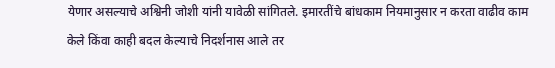येणार असल्याचे अश्विनी जोशी यांनी यावेळी सांगितले. इमारतींचे बांधकाम नियमानुसार न करता वाढीव काम केले किंवा काही बदल केल्याचे निदर्शनास आले तर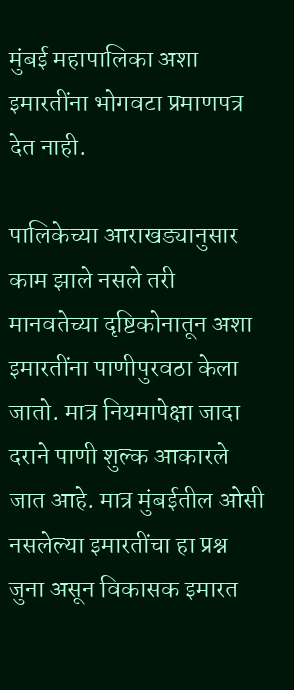मुंबई महापालिका अशा इमारतींना भोगवटा प्रमाणपत्र देत नाही.

पालिकेच्या आराखड्यानुसार काम झाले नसले तरी मानवतेच्या दृष्टिकोनातून अशा इमारतींना पाणीपुरवठा केला जातो. मात्र नियमापेक्षा जादा दराने पाणी शुल्क आकारले जात आहे. मात्र मुंबईतील ओसी नसलेल्या इमारतींचा हा प्रश्न जुना असून विकासक इमारत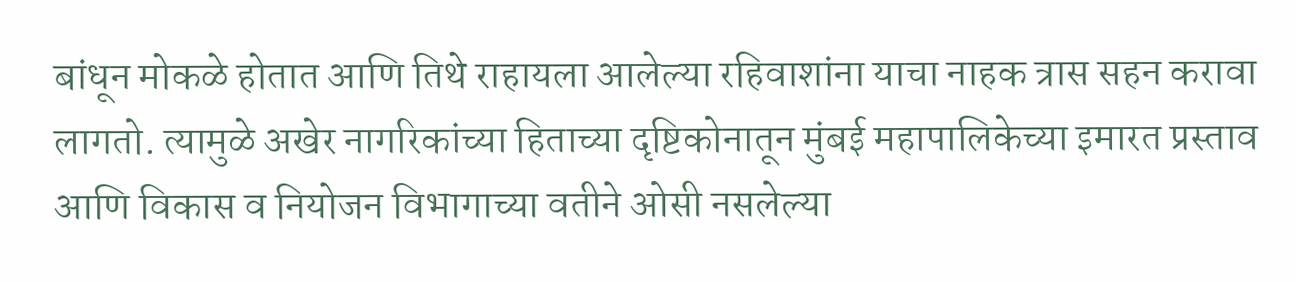बांधून मोकळे होतात आणि तिथे राहायला आलेल्या रहिवाशांना याचा नाहक त्रास सहन करावा लागतो. त्यामुळे अखेर नागरिकांच्या हिताच्या दृष्टिकोनातून मुंबई महापालिकेच्या इमारत प्रस्ताव आणि विकास व नियोजन विभागाच्या वतीने ओसी नसलेल्या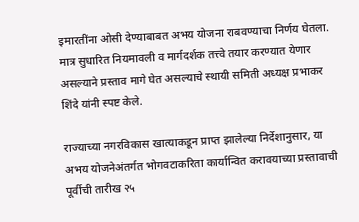इमारतींना ओसी देण्याबाबत अभय योजना राबवण्याचा निर्णय घेतला. मात्र सुधारित नियमावली व मार्गदर्शक तत्त्वे तयार करण्यात येणार असल्याने प्रस्ताव मागे घेत असल्याचे स्थायी समिती अध्यक्ष प्रभाकर शिंदे यांनी स्पष्ट केले.

राज्याच्या नगरविकास खात्याकडून प्राप्त झालेल्या निर्देशानुसार, या अभय योजनेअंतर्गत भोगवटाकरिता कार्यान्वित करावयाच्या प्रस्तावाची पूर्वीची तारीख २५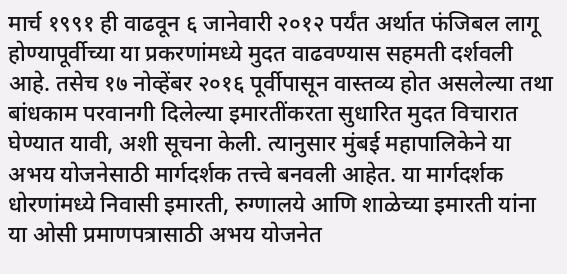मार्च १९९१ ही वाढवून ६ जानेवारी २०१२ पर्यंत अर्थात फंजिबल लागू होण्यापूर्वीच्या या प्रकरणांमध्ये मुदत वाढवण्यास सहमती दर्शवली आहे. तसेच १७ नोव्हेंबर २०१६ पूर्वीपासून वास्तव्य होत असलेल्या तथा बांधकाम परवानगी दिलेल्या इमारतींकरता सुधारित मुदत विचारात घेण्यात यावी, अशी सूचना केली. त्यानुसार मुंबई महापालिकेने या अभय योजनेसाठी मार्गदर्शक तत्त्वे बनवली आहेत. या मार्गदर्शक धोरणांमध्ये निवासी इमारती, रुग्णालये आणि शाळेच्या इमारती यांना या ओसी प्रमाणपत्रासाठी अभय योजनेत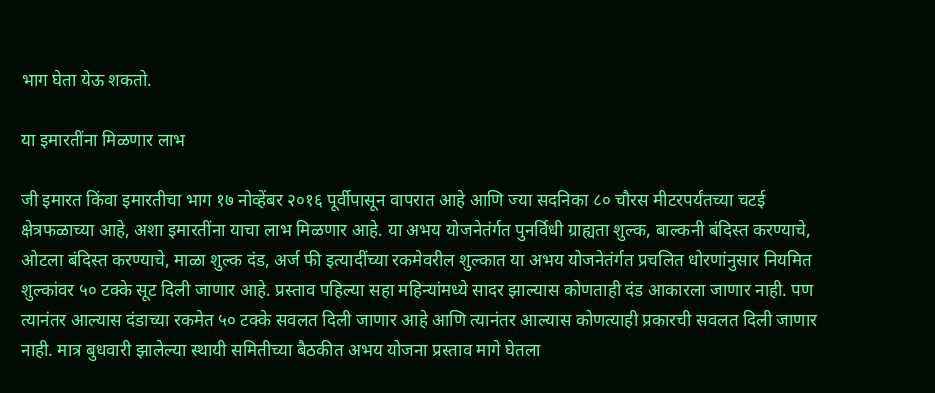भाग घेता येऊ शकतो.

या इमारतींना मिळणार लाभ

जी इमारत किंवा इमारतीचा भाग १७ नोव्हेंबर २०१६ पूर्वीपासून वापरात आहे आणि ज्या सदनिका ८० चौरस मीटरपर्यंतच्या चटई क्षेत्रफळाच्या आहे, अशा इमारतींना याचा लाभ मिळणार आहे. या अभय योजनेतंर्गत पुनर्विधी ग्राह्यता शुल्क, बाल्कनी बंदिस्त करण्याचे, ओटला बंदिस्त करण्याचे, माळा शुल्क दंड, अर्ज फी इत्यादींच्या रकमेवरील शुल्कात या अभय योजनेतंर्गत प्रचलित धोरणांनुसार नियमित शुल्कांवर ५० टक्के सूट दिली जाणार आहे. प्रस्ताव पहिल्या सहा महिन्यांमध्ये सादर झाल्यास कोणताही दंड आकारला जाणार नाही. पण त्यानंतर आल्यास दंडाच्या रकमेत ५० टक्के सवलत दिली जाणार आहे आणि त्यानंतर आल्यास कोणत्याही प्रकारची सवलत दिली जाणार नाही. मात्र बुधवारी झालेल्या स्थायी समितीच्या बैठकीत अभय योजना प्रस्ताव मागे घेतला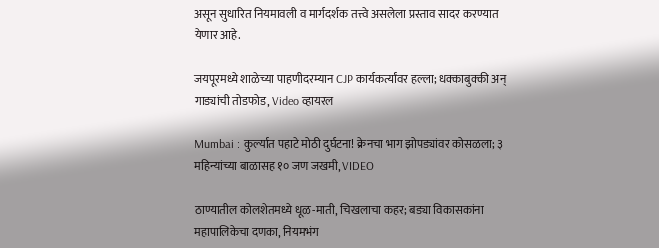असून सुधारित नियमावली व मार्गदर्शक तत्त्वे असलेला प्रस्ताव सादर करण्यात येणार आहे.

जयपूरमध्ये शाळेच्या पाहणीदरम्यान CJP कार्यकर्त्यांवर हल्ला; धक्काबुक्की अन् गाड्यांची तोडफोड, Video व्हायरल

Mumbai : कुर्ल्यात पहाटे मोठी दुर्घटना! क्रेनचा भाग झोपड्यांवर कोसळला; ३ महिन्यांच्या बाळासह १० जण जखमी, VIDEO

ठाण्यातील कोलशेतमध्ये धूळ-माती, चिखलाचा कहर; बड्या विकासकांना महापालिकेचा दणका, नियमभंग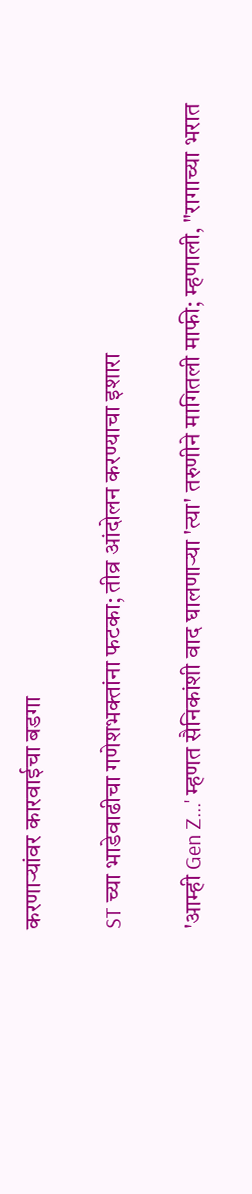करणाऱ्यांवर कारवाईचा बडगा

ST च्या भाडेवाढीचा गणेशभक्तांना फटका; तीव्र आंदोलन करण्याचा इशारा

'आम्ही Gen Z...' म्हणत सैनिकांशी वाद घालणाऱ्या 'त्या' तरुणीने मागितली माफी; म्हणाली, "रागाच्या भरात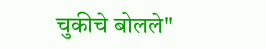चुकीचे बोलले"